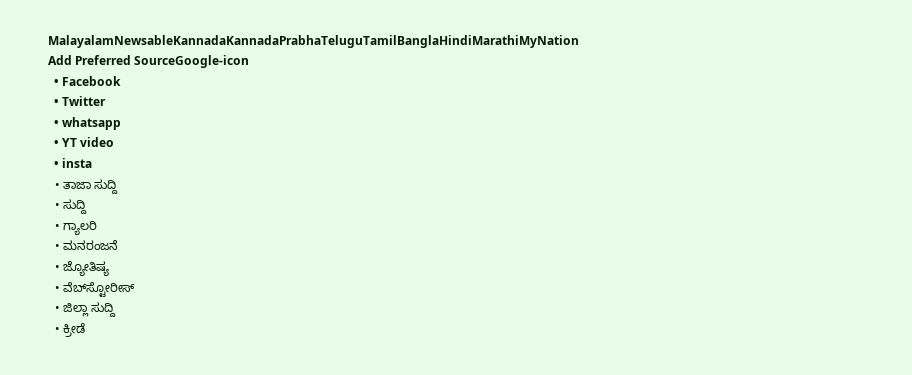MalayalamNewsableKannadaKannadaPrabhaTeluguTamilBanglaHindiMarathiMyNation
Add Preferred SourceGoogle-icon
  • Facebook
  • Twitter
  • whatsapp
  • YT video
  • insta
  • ತಾಜಾ ಸುದ್ದಿ
  • ಸುದ್ದಿ
  • ಗ್ಯಾಲರಿ
  • ಮನರಂಜನೆ
  • ಜ್ಯೋತಿಷ್ಯ
  • ವೆಬ್‌ಸ್ಟೋರೀಸ್
  • ಜಿಲ್ಲಾ ಸುದ್ದಿ
  • ಕ್ರೀಡೆ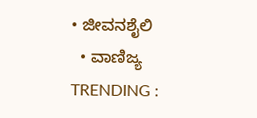• ಜೀವನಶೈಲಿ
  • ವಾಣಿಜ್ಯ
TRENDING :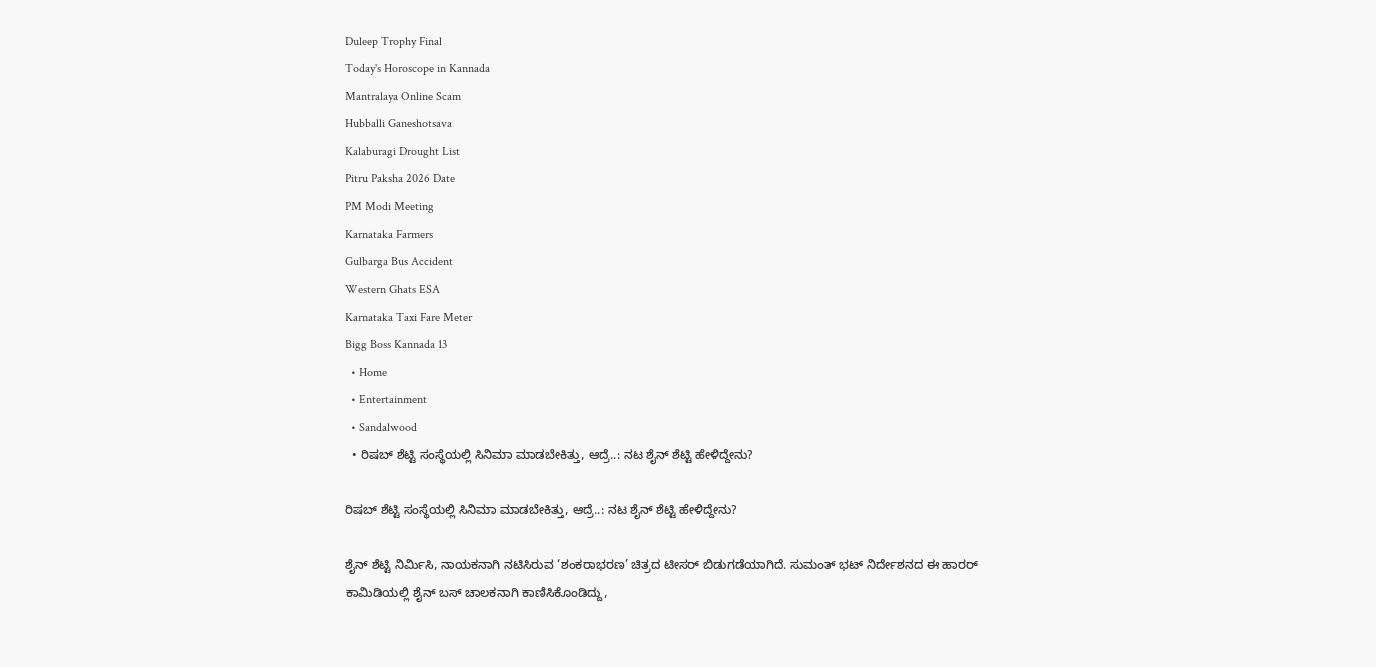Duleep Trophy Final
Today's Horoscope in Kannada
Mantralaya Online Scam
Hubballi Ganeshotsava
Kalaburagi Drought List
Pitru Paksha 2026 Date
PM Modi Meeting
Karnataka Farmers
Gulbarga Bus Accident
Western Ghats ESA
Karnataka Taxi Fare Meter
Bigg Boss Kannada 13
  • Home
  • Entertainment
  • Sandalwood
  • ರಿಷಬ್ ಶೆಟ್ಟಿ ಸಂಸ್ಥೆಯಲ್ಲಿ ಸಿನಿಮಾ ಮಾಡಬೇಕಿತ್ತು, ಆದ್ರೆ..: ನಟ ಶೈನ್ ಶೆಟ್ಟಿ ಹೇಳಿದ್ದೇನು?

ರಿಷಬ್ ಶೆಟ್ಟಿ ಸಂಸ್ಥೆಯಲ್ಲಿ ಸಿನಿಮಾ ಮಾಡಬೇಕಿತ್ತು, ಆದ್ರೆ..: ನಟ ಶೈನ್ ಶೆಟ್ಟಿ ಹೇಳಿದ್ದೇನು?

ಶೈನ್ ಶೆಟ್ಟಿ ನಿರ್ಮಿಸಿ, ನಾಯಕನಾಗಿ ನಟಿಸಿರುವ ‘ಶಂಕರಾಭರಣ’ ಚಿತ್ರದ ಟೀಸರ್ ಬಿಡುಗಡೆಯಾಗಿದೆ. ಸುಮಂತ್ ಭಟ್ ನಿರ್ದೇಶನದ ಈ ಹಾರರ್ ಕಾಮಿಡಿಯಲ್ಲಿ ಶೈನ್ ಬಸ್ ಚಾಲಕನಾಗಿ ಕಾಣಿಸಿಕೊಂಡಿದ್ದು,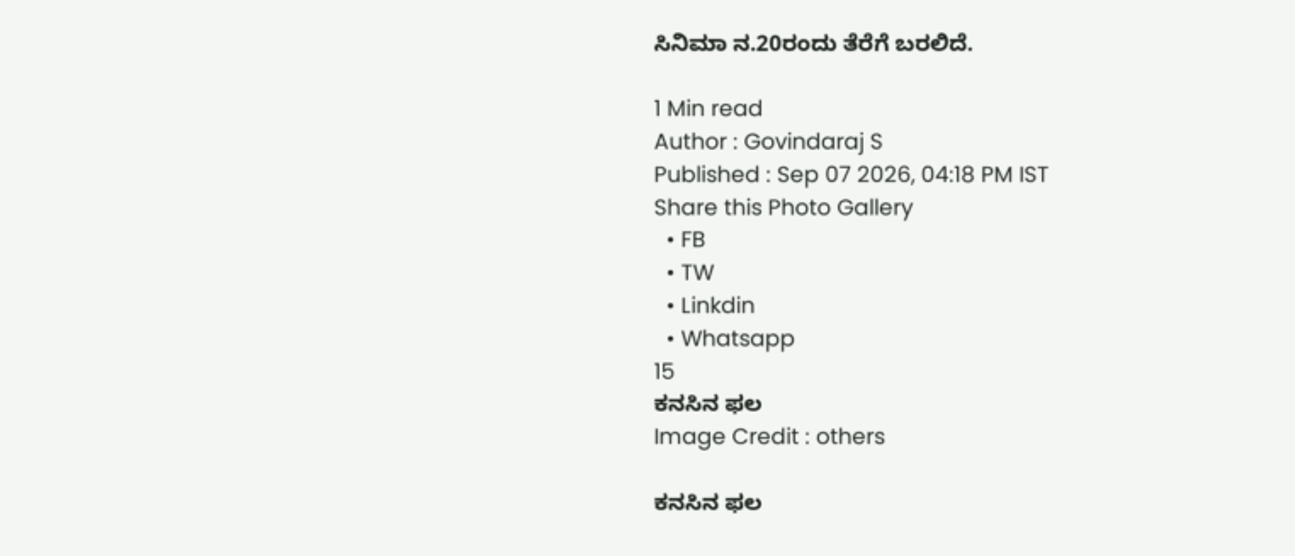ಸಿನಿಮಾ ನ.20ರಂದು ತೆರೆಗೆ ಬರಲಿದೆ.

1 Min read
Author : Govindaraj S
Published : Sep 07 2026, 04:18 PM IST
Share this Photo Gallery
  • FB
  • TW
  • Linkdin
  • Whatsapp
15
ಕನಸಿನ ಫಲ
Image Credit : others

ಕನಸಿನ ಫಲ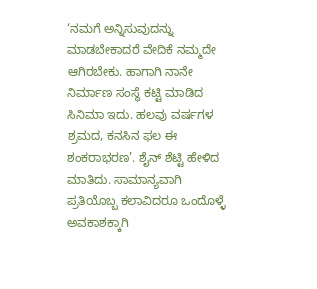‘ನಮಗೆ ಅನ್ನಿಸುವುದನ್ನು ಮಾಡಬೇಕಾದರೆ ವೇದಿಕೆ ನಮ್ಮದೇ ಆಗಿರಬೇಕು. ಹಾಗಾಗಿ ನಾನೇ ನಿರ್ಮಾಣ ಸಂಸ್ಥೆ ಕಟ್ಟಿ ಮಾಡಿದ ಸಿನಿಮಾ ಇದು. ಹಲವು ವರ್ಷಗಳ ಶ್ರಮದ, ಕನಸಿನ ಫಲ ಈ ಶಂಕರಾಭರಣ’. ಶೈನ್ ಶೆಟ್ಟಿ ಹೇಳಿದ ಮಾತಿದು. ಸಾಮಾನ್ಯವಾಗಿ ಪ್ರತಿಯೊಬ್ಬ ಕಲಾವಿದರೂ ಒಂದೊಳ್ಳೆ ಅವಕಾಶಕ್ಕಾಗಿ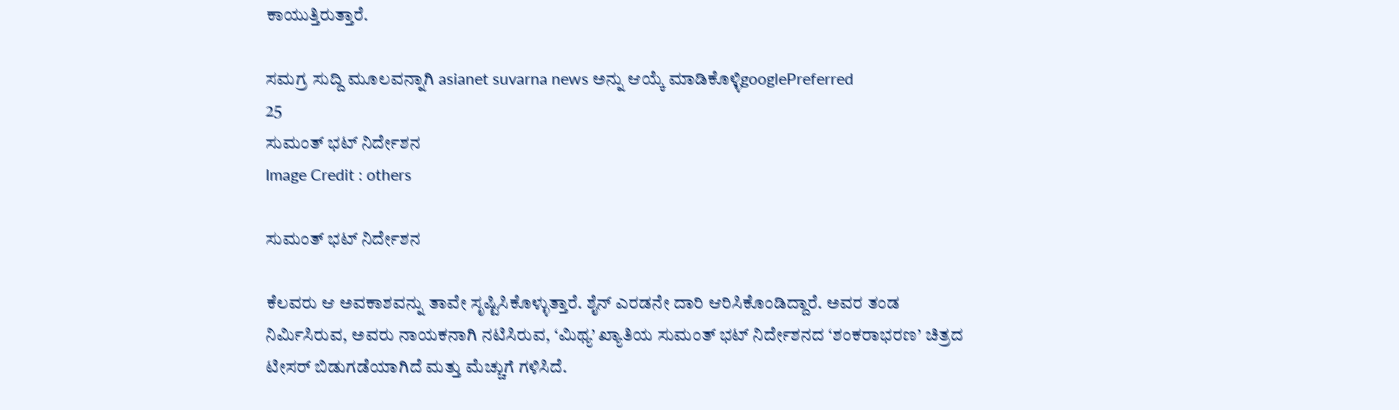ಕಾಯುತ್ತಿರುತ್ತಾರೆ.

ಸಮಗ್ರ ಸುದ್ದಿ ಮೂಲವನ್ನಾಗಿ asianet suvarna news ಅನ್ನು ಆಯ್ಕೆ ಮಾಡಿಕೊಳ್ಳಿgooglePreferred
25
ಸುಮಂತ್ ಭಟ್ ನಿರ್ದೇಶನ
Image Credit : others

ಸುಮಂತ್ ಭಟ್ ನಿರ್ದೇಶನ

ಕೆಲವರು ಆ ಅವಕಾಶವನ್ನು ತಾವೇ ಸೃಷ್ಟಿಸಿಕೊಳ್ಳುತ್ತಾರೆ. ಶೈನ್ ಎರಡನೇ ದಾರಿ ಆರಿಸಿಕೊಂಡಿದ್ದಾರೆ. ಅವರ ತಂಡ ನಿರ್ಮಿಸಿರುವ, ಅವರು ನಾಯಕನಾಗಿ ನಟಿಸಿರುವ, ‘ಮಿಥ್ಯ’ ಖ್ಯಾತಿಯ ಸುಮಂತ್ ಭಟ್ ನಿರ್ದೇಶನದ ‘ಶಂಕರಾಭರಣ’ ಚಿತ್ರದ ಟೀಸರ್‌ ಬಿಡುಗಡೆಯಾಗಿದೆ ಮತ್ತು ಮೆಚ್ಚುಗೆ ಗಳಿಸಿದೆ.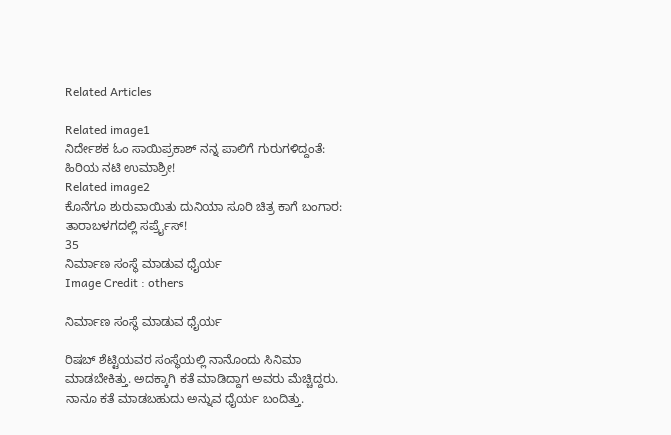Related Articles

Related image1
ನಿರ್ದೇಶಕ ಓಂ ಸಾಯಿಪ್ರಕಾಶ್‌ ನನ್ನ ಪಾಲಿಗೆ ಗುರುಗಳಿದ್ದಂತೆ: ಹಿರಿಯ ನಟಿ ಉಮಾಶ್ರೀ!
Related image2
ಕೊನೆಗೂ ಶುರುವಾಯಿತು ದುನಿಯಾ ಸೂರಿ ಚಿತ್ರ ಕಾಗೆ ಬಂಗಾರ: ತಾರಾಬಳಗದಲ್ಲಿ ಸರ್ಪ್ರೈಸ್!
35
ನಿರ್ಮಾಣ ಸಂಸ್ಥೆ ಮಾಡುವ ಧೈರ್ಯ
Image Credit : others

ನಿರ್ಮಾಣ ಸಂಸ್ಥೆ ಮಾಡುವ ಧೈರ್ಯ

ರಿಷಬ್ ಶೆಟ್ಟಿಯವರ ಸಂಸ್ಥೆಯಲ್ಲಿ ನಾನೊಂದು ಸಿನಿಮಾ ಮಾಡಬೇಕಿತ್ತು. ಅದಕ್ಕಾಗಿ ಕತೆ ಮಾಡಿದ್ದಾಗ ಅವರು ಮೆಚ್ಚಿದ್ದರು. ನಾನೂ ಕತೆ ಮಾಡಬಹುದು ಅನ್ನುವ ಧೈರ್ಯ ಬಂದಿತ್ತು.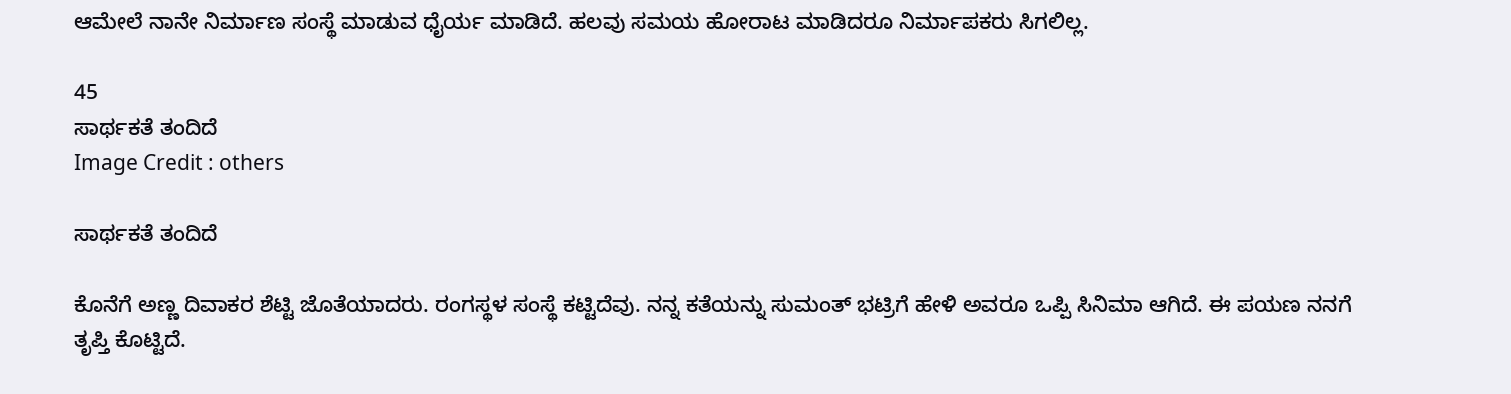ಆಮೇಲೆ ನಾನೇ ನಿರ್ಮಾಣ ಸಂಸ್ಥೆ ಮಾಡುವ ಧೈರ್ಯ ಮಾಡಿದೆ. ಹಲವು ಸಮಯ ಹೋರಾಟ ಮಾಡಿದರೂ ನಿರ್ಮಾಪಕರು ಸಿಗಲಿಲ್ಲ.

45
ಸಾರ್ಥಕತೆ ತಂದಿದೆ
Image Credit : others

ಸಾರ್ಥಕತೆ ತಂದಿದೆ

ಕೊನೆಗೆ ಅಣ್ಣ ದಿವಾಕರ ಶೆಟ್ಟಿ ಜೊತೆಯಾದರು. ರಂಗಸ್ಥಳ ಸಂಸ್ಥೆ ಕಟ್ಟಿದೆವು. ನನ್ನ ಕತೆಯನ್ನು ಸುಮಂತ್‌ ಭಟ್ರಿಗೆ ಹೇಳಿ ಅವರೂ ಒಪ್ಪಿ ಸಿನಿಮಾ ಆಗಿದೆ. ಈ ಪಯಣ ನನಗೆ ತೃಪ್ತಿ ಕೊಟ್ಟಿದೆ.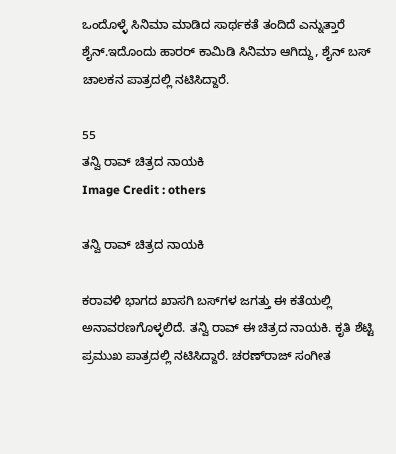ಒಂದೊಳ್ಳೆ ಸಿನಿಮಾ ಮಾಡಿದ ಸಾರ್ಥಕತೆ ತಂದಿದೆ ಎನ್ನುತ್ತಾರೆ ಶೈನ್.ಇದೊಂದು ಹಾರರ್ ಕಾಮಿಡಿ ಸಿನಿಮಾ ಆಗಿದ್ದು, ಶೈನ್ ಬಸ್‌ ಚಾಲಕನ ಪಾತ್ರದಲ್ಲಿ ನಟಿಸಿದ್ದಾರೆ.

55
ತನ್ವಿ ರಾವ್ ಚಿತ್ರದ ನಾಯಕಿ
Image Credit : others

ತನ್ವಿ ರಾವ್ ಚಿತ್ರದ ನಾಯಕಿ

ಕರಾವಳಿ ಭಾಗದ ಖಾಸಗಿ ಬಸ್‌ಗಳ ಜಗತ್ತು ಈ ಕತೆಯಲ್ಲಿ ಅನಾವರಣಗೊಳ್ಳಲಿದೆ. ತನ್ವಿ ರಾವ್ ಈ ಚಿತ್ರದ ನಾಯಕಿ. ಕೃತಿ ಶೆಟ್ಟಿ ಪ್ರಮುಖ ಪಾತ್ರದಲ್ಲಿ ನಟಿಸಿದ್ದಾರೆ. ಚರಣ್‌ರಾಜ್‌ ಸಂಗೀತ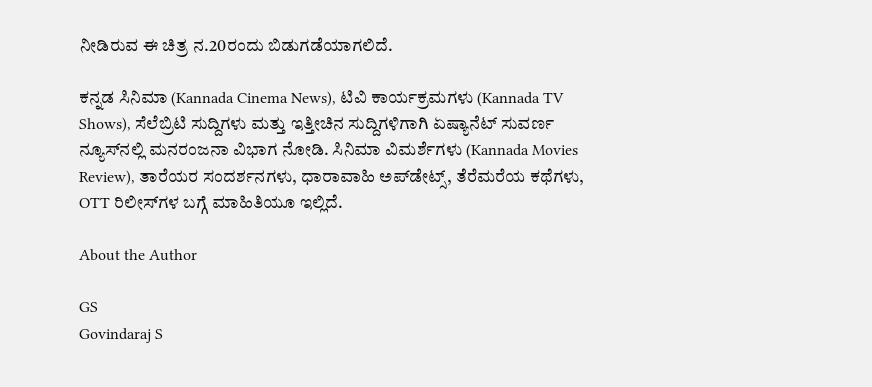ನೀಡಿರುವ ಈ ಚಿತ್ರ ನ.20ರಂದು ಬಿಡುಗಡೆಯಾಗಲಿದೆ.

ಕನ್ನಡ ಸಿನಿಮಾ (Kannada Cinema News), ಟಿವಿ ಕಾರ್ಯಕ್ರಮಗಳು (Kannada TV Shows), ಸೆಲೆಬ್ರಿಟಿ ಸುದ್ದಿಗಳು ಮತ್ತು ಇತ್ತೀಚಿನ ಸುದ್ದಿಗಳಿಗಾಗಿ ಏಷ್ಯಾನೆಟ್ ಸುವರ್ಣ ನ್ಯೂಸ್‌ನಲ್ಲಿ ಮನರಂಜನಾ ವಿಭಾಗ ನೋಡಿ. ಸಿನಿಮಾ ವಿಮರ್ಶೆಗಳು (Kannada Movies Review), ತಾರೆಯರ ಸಂದರ್ಶನಗಳು, ಧಾರಾವಾಹಿ ಅಪ್‌ಡೇಟ್ಸ್‌, ತೆರೆಮರೆಯ ಕಥೆಗಳು, OTT ರಿಲೀಸ್‌ಗಳ ಬಗ್ಗೆ ಮಾಹಿತಿಯೂ ಇಲ್ಲಿದೆ.

About the Author

GS
Govindaraj S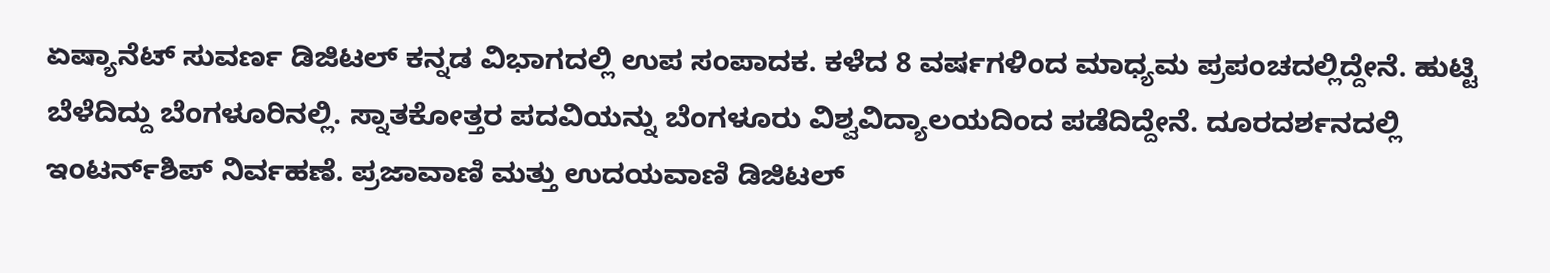ಏಷ್ಯಾನೆಟ್ ಸುವರ್ಣ ಡಿಜಿಟಲ್ ಕನ್ನಡ ವಿಭಾಗದಲ್ಲಿ ಉಪ ಸಂಪಾದಕ. ಕಳೆದ 8 ವರ್ಷಗಳಿಂದ ಮಾಧ್ಯಮ ಪ್ರಪಂಚದಲ್ಲಿದ್ದೇನೆ. ಹುಟ್ಟಿ ಬೆಳೆದಿದ್ದು ಬೆಂಗಳೂರಿನಲ್ಲಿ. ಸ್ನಾತಕೋತ್ತರ ಪದವಿಯನ್ನು ಬೆಂಗಳೂರು ವಿಶ್ವವಿದ್ಯಾಲಯದಿಂದ ಪಡೆದಿದ್ದೇನೆ. ದೂರದರ್ಶನದಲ್ಲಿ ಇಂಟರ್ನ್‌ಶಿಪ್ ನಿರ್ವಹಣೆ. ಪ್ರಜಾವಾಣಿ ಮತ್ತು ಉದಯವಾಣಿ ಡಿಜಿಟಲ್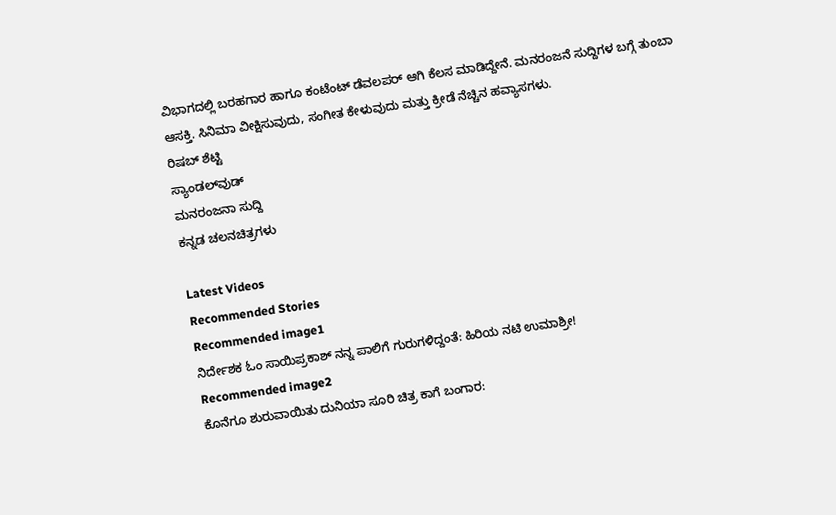ವಿಭಾಗದಲ್ಲಿ ಬರಹಗಾರ ಹಾಗೂ ಕಂಟೆಂಟ್ ಡೆವಲಪರ್ ಆಗಿ ಕೆಲಸ ಮಾಡಿದ್ದೇನೆ. ಮನರಂಜನೆ ಸುದ್ದಿಗಳ ಬಗ್ಗೆ ತುಂಬಾ ಆಸಕ್ತಿ. ಸಿನಿಮಾ ವೀಕ್ಷಿಸುವುದು, ಸಂಗೀತ ಕೇಳುವುದು ಮತ್ತು ಕ್ರೀಡೆ ನೆಚ್ಚಿನ ಹವ್ಯಾಸಗಳು.
ರಿಷಬ್ ಶೆಟ್ಟಿ
ಸ್ಯಾಂಡಲ್‌ವುಡ್
ಮನರಂಜನಾ ಸುದ್ದಿ
ಕನ್ನಡ ಚಲನಚಿತ್ರಗಳು

Latest Videos
Recommended Stories
Recommended image1
ನಿರ್ದೇಶಕ ಓಂ ಸಾಯಿಪ್ರಕಾಶ್‌ ನನ್ನ ಪಾಲಿಗೆ ಗುರುಗಳಿದ್ದಂತೆ: ಹಿರಿಯ ನಟಿ ಉಮಾಶ್ರೀ!
Recommended image2
ಕೊನೆಗೂ ಶುರುವಾಯಿತು ದುನಿಯಾ ಸೂರಿ ಚಿತ್ರ ಕಾಗೆ ಬಂಗಾರ: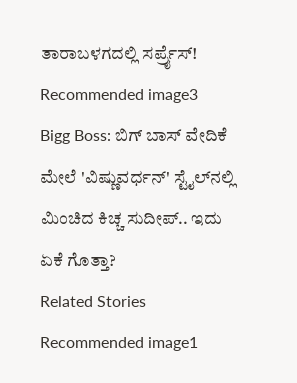ತಾರಾಬಳಗದಲ್ಲಿ ಸರ್ಪ್ರೈಸ್!
Recommended image3
Bigg Boss: ಬಿಗ್ ಬಾಸ್ ವೇದಿಕೆ ಮೇಲೆ 'ವಿಷ್ಣುವರ್ಧನ್' ಸ್ಟೈಲ್‌ನಲ್ಲಿ ಮಿಂಚಿದ ಕಿಚ್ಚ ಸುದೀಪ್‌.. ಇದು ಏಕೆ ಗೊತ್ತಾ?
Related Stories
Recommended image1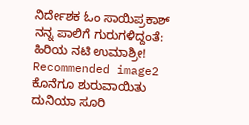ನಿರ್ದೇಶಕ ಓಂ ಸಾಯಿಪ್ರಕಾಶ್‌ ನನ್ನ ಪಾಲಿಗೆ ಗುರುಗಳಿದ್ದಂತೆ: ಹಿರಿಯ ನಟಿ ಉಮಾಶ್ರೀ!
Recommended image2
ಕೊನೆಗೂ ಶುರುವಾಯಿತು ದುನಿಯಾ ಸೂರಿ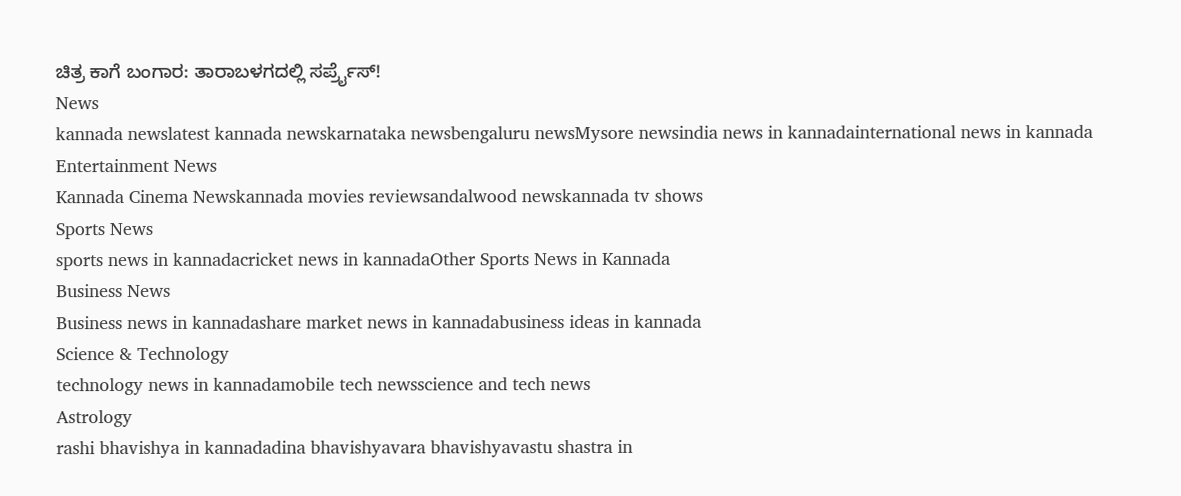ಚಿತ್ರ ಕಾಗೆ ಬಂಗಾರ: ತಾರಾಬಳಗದಲ್ಲಿ ಸರ್ಪ್ರೈಸ್!
News
kannada newslatest kannada newskarnataka newsbengaluru newsMysore newsindia news in kannadainternational news in kannada
Entertainment News
Kannada Cinema Newskannada movies reviewsandalwood newskannada tv shows
Sports News
sports news in kannadacricket news in kannadaOther Sports News in Kannada
Business News
Business news in kannadashare market news in kannadabusiness ideas in kannada
Science & Technology
technology news in kannadamobile tech newsscience and tech news
Astrology
rashi bhavishya in kannadadina bhavishyavara bhavishyavastu shastra in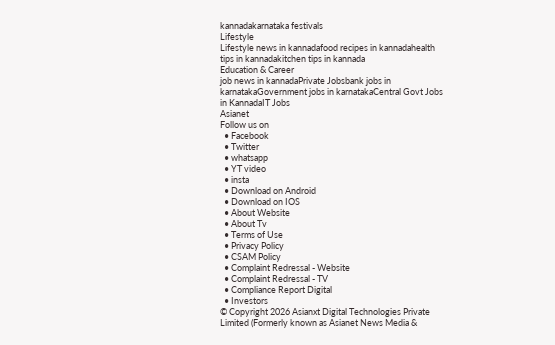kannadakarnataka festivals
Lifestyle
Lifestyle news in kannadafood recipes in kannadahealth tips in kannadakitchen tips in kannada
Education & Career
job news in kannadaPrivate Jobsbank jobs in karnatakaGovernment jobs in karnatakaCentral Govt Jobs in KannadaIT Jobs
Asianet
Follow us on
  • Facebook
  • Twitter
  • whatsapp
  • YT video
  • insta
  • Download on Android
  • Download on IOS
  • About Website
  • About Tv
  • Terms of Use
  • Privacy Policy
  • CSAM Policy
  • Complaint Redressal - Website
  • Complaint Redressal - TV
  • Compliance Report Digital
  • Investors
© Copyright 2026 Asianxt Digital Technologies Private Limited (Formerly known as Asianet News Media &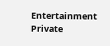Entertainment Private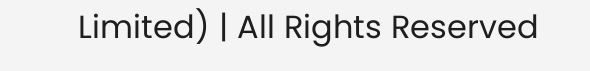Limited) | All Rights Reserved